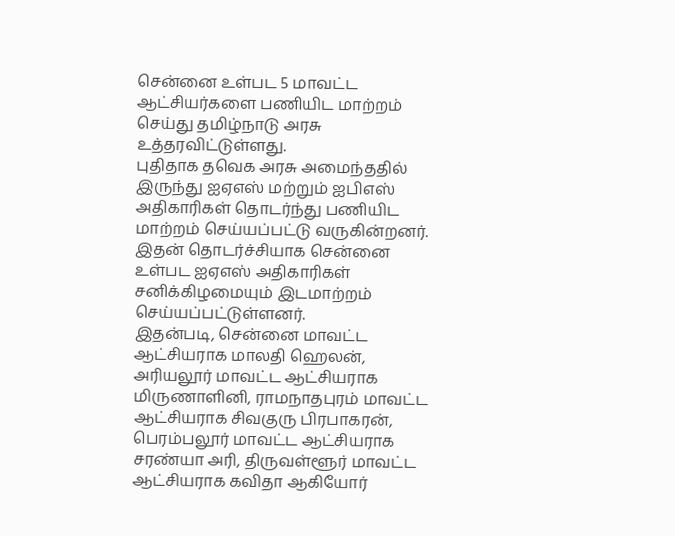சென்னை உள்பட 5 மாவட்ட ஆட்சியர்களை பணியிட மாற்றம் செய்து தமிழ்நாடு அரசு உத்தரவிட்டுள்ளது.
புதிதாக தவெக அரசு அமைந்ததில் இருந்து ஐஏஎஸ் மற்றும் ஐபிஎஸ் அதிகாரிகள் தொடர்ந்து பணியிட மாற்றம் செய்யப்பட்டு வருகின்றனர். இதன் தொடர்ச்சியாக சென்னை உள்பட ஐஏஎஸ் அதிகாரிகள் சனிக்கிழமையும் இடமாற்றம் செய்யப்பட்டுள்ளனர்.
இதன்படி, சென்னை மாவட்ட ஆட்சியராக மாலதி ஹெலன், அரியலூர் மாவட்ட ஆட்சியராக மிருணாளினி, ராமநாதபுரம் மாவட்ட ஆட்சியராக சிவகுரு பிரபாகரன், பெரம்பலூர் மாவட்ட ஆட்சியராக சரண்யா அரி, திருவள்ளூர் மாவட்ட ஆட்சியராக கவிதா ஆகியோர்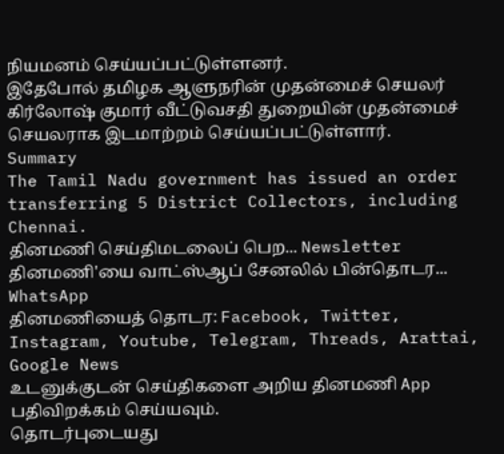நியமனம் செய்யப்பட்டுள்ளனர்.
இதேபோல் தமிழக ஆளுநரின் முதன்மைச் செயலர் கிர்லோஷ் குமார் வீட்டுவசதி துறையின் முதன்மைச் செயலராக இடமாற்றம் செய்யப்பட்டுள்ளார்.
Summary
The Tamil Nadu government has issued an order transferring 5 District Collectors, including Chennai.
தினமணி செய்திமடலைப் பெற... Newsletter
தினமணி'யை வாட்ஸ்ஆப் சேனலில் பின்தொடர... WhatsApp
தினமணியைத் தொடர: Facebook, Twitter, Instagram, Youtube, Telegram, Threads, Arattai, Google News
உடனுக்குடன் செய்திகளை அறிய தினமணி App பதிவிறக்கம் செய்யவும்.
தொடர்புடையது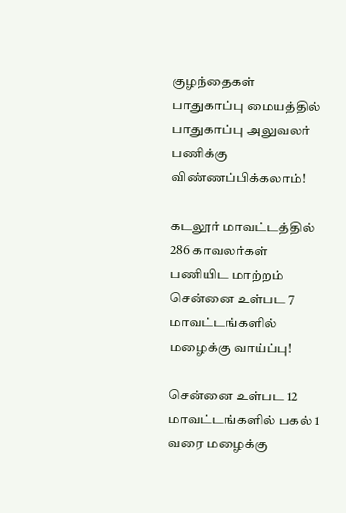குழந்தைகள் பாதுகாப்பு மையத்தில் பாதுகாப்பு அலுவலர் பணிக்கு விண்ணப்பிக்கலாம்!

கடலூர் மாவட்டத்தில் 286 காவலர்கள் பணியிட மாற்றம்
சென்னை உள்பட 7 மாவட்டங்களில் மழைக்கு வாய்ப்பு!

சென்னை உள்பட 12 மாவட்டங்களில் பகல் 1 வரை மழைக்கு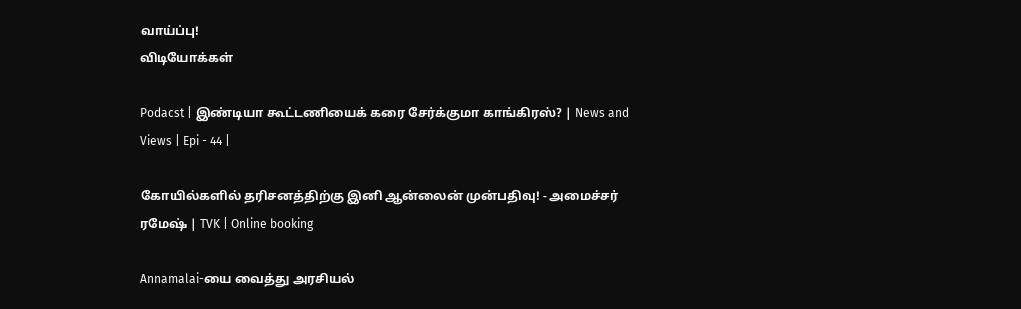வாய்ப்பு!
விடியோக்கள்

Podacst | இண்டியா கூட்டணியைக் கரை சேர்க்குமா காங்கிரஸ்? | News and Views | Epi - 44 |

கோயில்களில் தரிசனத்திற்கு இனி ஆன்லைன் முன்பதிவு! - அமைச்சர் ரமேஷ் | TVK | Online booking

Annamalai-யை வைத்து அரசியல்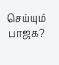செய்யும் பாஜக?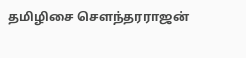தமிழிசை சௌந்தரராஜன்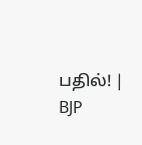பதில்! | BJP